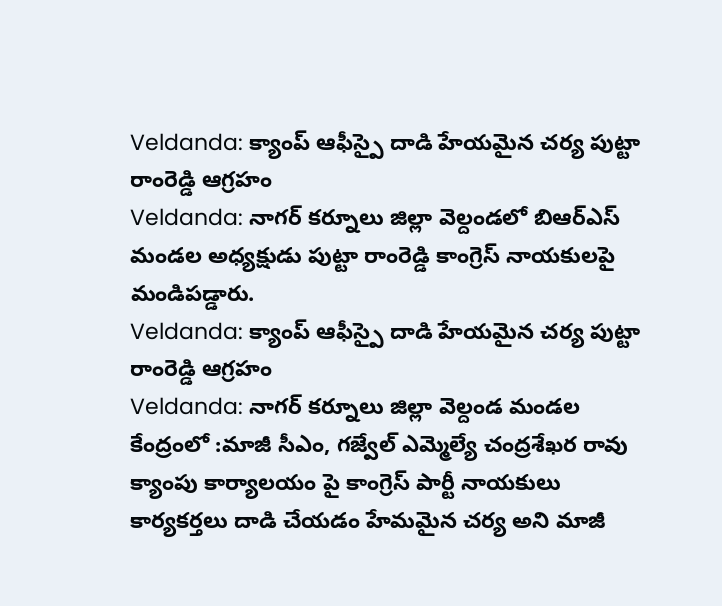Veldanda: క్యాంప్ ఆఫీస్పై దాడి హేయమైన చర్య పుట్టా రాంరెడ్డి ఆగ్రహం
Veldanda: నాగర్ కర్నూలు జిల్లా వెల్దండలో బిఆర్ఎస్ మండల అధ్యక్షుడు పుట్టా రాంరెడ్డి కాంగ్రెస్ నాయకులపై మండిపడ్డారు.
Veldanda: క్యాంప్ ఆఫీస్పై దాడి హేయమైన చర్య పుట్టా రాంరెడ్డి ఆగ్రహం
Veldanda: నాగర్ కర్నూలు జిల్లా వెల్దండ మండల కేంద్రంలో :మాజీ సీఎం, గజ్వేల్ ఎమ్మెల్యే చంద్రశేఖర రావు క్యాంపు కార్యాలయం పై కాంగ్రెస్ పార్టీ నాయకులు కార్యకర్తలు దాడి చేయడం హేమమైన చర్య అని మాజీ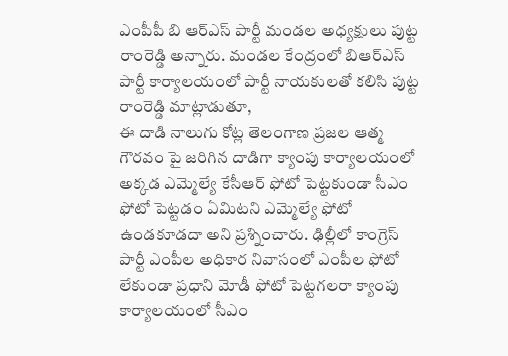ఎంపీపీ బి ఆర్ఎస్ పార్టీ మండల అధ్యక్షులు పుట్ట రాంరెడ్డి అన్నారు. మండల కేంద్రంలో బిఆర్ఎస్ పార్టీ కార్యాలయంలో పార్టీ నాయకులతో కలిసి పుట్ట రాంరెడ్డి మాట్లాడుతూ,
ఈ దాడి నాలుగు కోట్ల తెలంగాణ ప్రజల ఆత్మ గౌరవం పై జరిగిన దాడిగా క్యాంపు కార్యాలయంలో అక్కడ ఎమ్మెల్యే కేసీఆర్ ఫోటో పెట్టకుండా సీఎం ఫోటో పెట్టడం ఏమిటని ఎమ్మెల్యే ఫోటో ఉండకూడదా అని ప్రశ్నించారు. ఢిల్లీలో కాంగ్రెస్ పార్టీ ఎంపీల అధికార నివాసంలో ఎంపీల ఫోటో లేకుండా ప్రధాని మోడీ ఫోటో పెట్టగలరా క్యాంపు కార్యాలయంలో సీఎం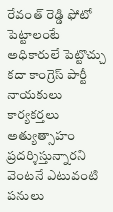రేవంత్ రెడ్డి ఫోటో పెట్టాలంటే అధికారులే పెట్టొచ్చు కదా కాంగ్రెస్ పార్టీ నాయకులు కార్యకర్తలు అత్యుత్సాహం ప్రదర్శిస్తున్నారని
వెంటనే ఎటువంటి పనులు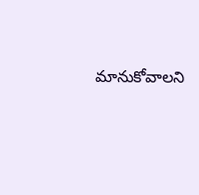మానుకోవాలని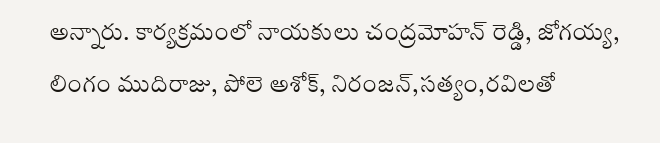అన్నారు. కార్యక్రమంలో నాయకులు చంద్రమోహన్ రెడ్డి, జోగయ్య, లింగం ముదిరాజు, పోలె అశోక్, నిరంజన్,సత్యం,రవిలతో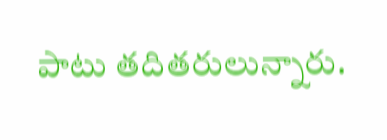పాటు తదితరులున్నారు.